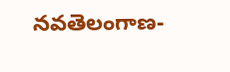నవతెలంగాణ-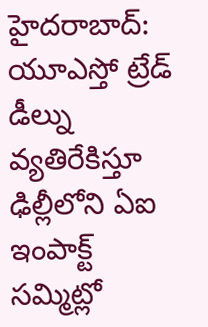హైదరాబాద్: యూఎస్తో ట్రేడ్ డీల్ను వ్యతిరేకిస్తూ ఢిల్లీలోని ఏఐ ఇంపాక్ట్ సమ్మిట్లో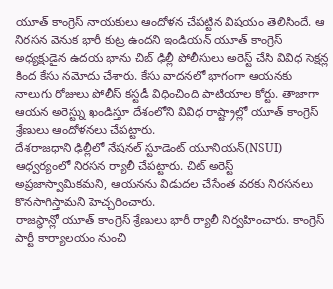యూత్ కాంగ్రెస్ నాయకులు ఆందోళన చేపట్టిన విషయం తెలిసిందే. ఆ నిరసన వెనుక భారీ కుట్ర ఉందని ఇండియన్ యూత్ కాంగ్రెస్ అధ్యక్షుడైన ఉదయ భాను చిబ్ ఢిల్లీ పోలీసులు అరెస్ట్ చేసి వివిధ సెక్షన్ల కింద కేసు నమోదు చేశారు. కేసు వాదనలో భాగంగా ఆయనకు నాలుగు రోజులు పోలీస్ కస్టడీ విధించింది పాటియాల కోర్టు. తాజాగా ఆయన అరెస్ట్ను ఖండిస్తూ దేశంలోని వివిధ రాష్ట్రాల్లో యూత్ కాంగ్రెస్ శ్రేణులు ఆందోళనలు చేపట్టారు.
దేశరాజధాని ఢిల్లీలో నేషనల్ స్టూడెంట్ యూనియన్(NSUI) ఆధ్వర్యంలో నిరసన ర్యాలీ చేపట్టారు. చిట్ అరెస్ట్ అప్రజాస్వామికమని, ఆయనను విడుదల చేసేంత వరకు నిరసనలు కొనసాగిస్తామని హెచ్చరించారు.
రాజస్థాన్లో యూత్ కాంగ్రెస్ శ్రేణులు భారీ ర్యాలీ నిర్వహించారు. కాంగ్రెస్ పార్టీ కార్యాలయం నుంచి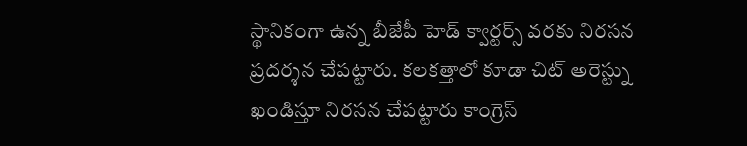స్థానికంగా ఉన్న బీజేపీ హెడ్ క్వార్టర్స్ వరకు నిరసన ప్రదర్శన చేపట్టారు. కలకత్తాలో కూడా చిట్ అరెస్ట్ను ఖండిస్తూ నిరసన చేపట్టారు కాంగ్రెస్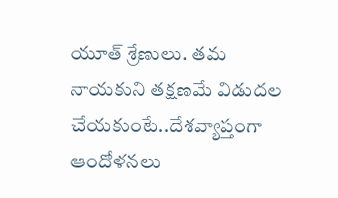యూత్ శ్రేణులు. తమ నాయకుని తక్షణమే విడుదల చేయకుంటే..దేశవ్యాప్తంగా ఆందోళనలు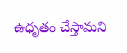ఉధృతం చేస్తామని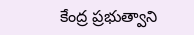కేంద్ర ప్రభుత్వాని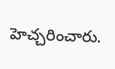హెచ్చరించారు.